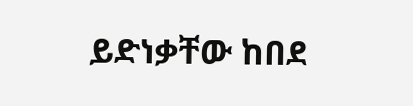ይድነቃቸው ከበደ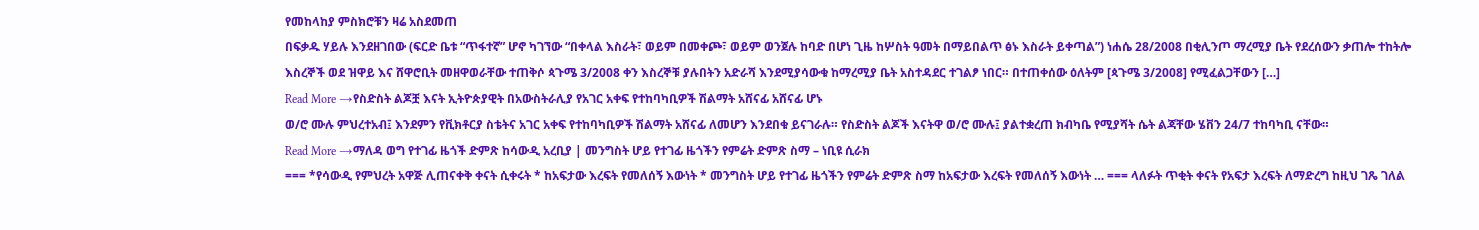የመከላከያ ምስክሮቹን ዛሬ አስደመጠ
በፍቃዱ ሃይሉ እንደዘገበው (ፍርድ ቤቱ “ጥፋተኛ” ሆኖ ካገኘው “በቀላል እስራት፣ ወይም በመቀጮ፣ ወይም ወንጀሉ ከባድ በሆነ ጊዜ ከሦስት ዓመት በማይበልጥ ፅኑ እስራት ይቀጣል”) ነሐሴ 28/2008 በቂሊንጦ ማረሚያ ቤት የደረሰውን ቃጠሎ ተከትሎ እስረኞች ወደ ዝዋይ እና ሸዋሮቢት መዘዋወራቸው ተጠቅሶ ጳጉሜ 3/2008 ቀን እስረኞቹ ያሉበትን አድራሻ እንደሚያሳውቁ ከማረሚያ ቤት አስተዳደር ተገልፆ ነበር። በተጠቀሰው ዕለትም [ጳጉሜ 3/2008] የሚፈልጋቸውን […]
Read More →የስድስት ልጆቿ እናት ኢትዮጵያዊት በአውስትራሊያ የአገር አቀፍ የተከባካቢዎች ሽልማት አሸናፊ አሸናፊ ሆኑ
ወ/ሮ ሙሉ ምህረተአብ፤ እንደምን የቪክቶርያ ስቴትና አገር አቀፍ የተከባካቢዎች ሽልማት አሸናፊ ለመሆን እንደበቁ ይናገራሉ። የስድስት ልጆች እናትዋ ወ/ሮ ሙሉ፤ ያልተቋረጠ ክብካቤ የሚያሻት ሴት ልጃቸው ሄቨን 24/7 ተከባካቢ ናቸው።
Read More →ማለዳ ወግ የተገፊ ዜጎች ድምጽ ከሳውዲ አረቢያ | መንግስት ሆይ የተገፊ ዜጎችን የምሬት ድምጽ ስማ – ነቢዩ ሲራክ
=== *የሳውዲ የምህረት አዋጅ ሊጠናቀቅ ቀናት ሲቀሩት * ከአፍታው እረፍት የመለሰኝ እውነት * መንግስት ሆይ የተገፊ ዜጎችን የምሬት ድምጽ ስማ ከአፍታው እረፍት የመለሰኝ እውነት … === ላለፉት ጥቂት ቀናት የአፍታ እረፍት ለማድረግ ከዚህ ገጼ ገለል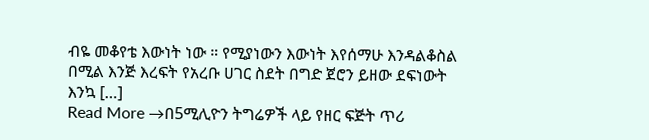ብዬ መቆየቴ እውነት ነው ። የሚያነውን እውነት እየሰማሁ እንዳልቆስል በሚል እንጅ እረፍት የአረቡ ሀገር ስደት በግድ ጀሮን ይዘው ደፍነውት እንኳ […]
Read More →በ5ሚሊዮን ትግሬዎች ላይ የዘር ፍጅት ጥሪ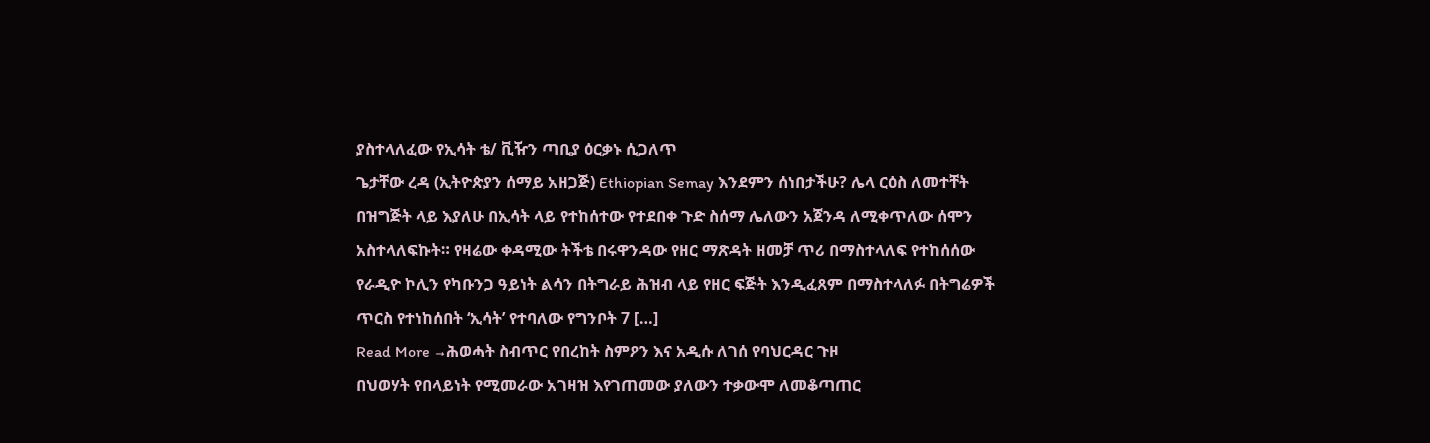ያስተላለፈው የኢሳት ቴ/ ቪዥን ጣቢያ ዕርቃኑ ሲጋለጥ
ጌታቸው ረዳ (ኢትዮጵያን ሰማይ አዘጋጅ) Ethiopian Semay እንደምን ሰነበታችሁ? ሌላ ርዕስ ለመተቸት በዝግጅት ላይ እያለሁ በኢሳት ላይ የተከሰተው የተደበቀ ጉድ ስሰማ ሌለውን አጀንዳ ለሚቀጥለው ሰሞን አስተላለፍኩት። የዛሬው ቀዳሚው ትችቴ በሩዋንዳው የዘር ማጽዳት ዘመቻ ጥሪ በማስተላለፍ የተከሰሰው የራዲዮ ኮሊን የካቡንጋ ዓይነት ልሳን በትግራይ ሕዝብ ላይ የዘር ፍጅት እንዲፈጸም በማስተላለፉ በትግሬዎች ጥርስ የተነከሰበት ‘ኢሳት’ የተባለው የግንቦት 7 […]
Read More →ሕወሓት ስብጥር የበረከት ስምዖን እና አዲሱ ለገሰ የባህርዳር ጉዞ
በህወሃት የበላይነት የሚመራው አገዛዝ እየገጠመው ያለውን ተቃውሞ ለመቆጣጠር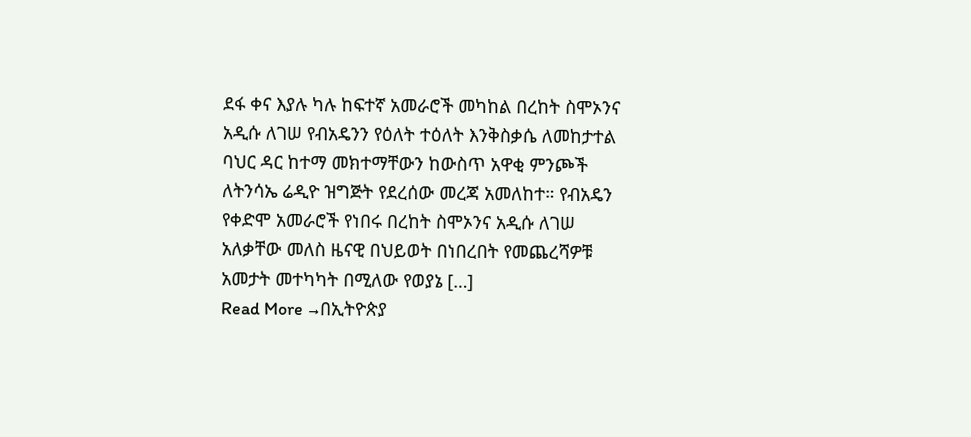ደፋ ቀና እያሉ ካሉ ከፍተኛ አመራሮች መካከል በረከት ስሞኦንና አዲሱ ለገሠ የብአዴንን የዕለት ተዕለት እንቅስቃሴ ለመከታተል ባህር ዳር ከተማ መክተማቸውን ከውስጥ አዋቂ ምንጮች ለትንሳኤ ሬዲዮ ዝግጅት የደረሰው መረጃ አመለከተ። የብአዴን የቀድሞ አመራሮች የነበሩ በረከት ስሞኦንና አዲሱ ለገሠ አለቃቸው መለስ ዜናዊ በህይወት በነበረበት የመጨረሻዎቹ አመታት መተካካት በሚለው የወያኔ […]
Read More →በኢትዮጵያ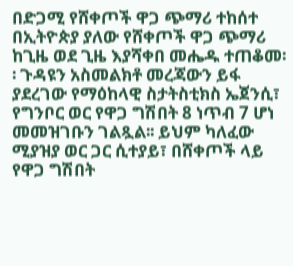በድጋሚ የሸቀጦች ዋጋ ጭማሪ ተከሰተ
በኢትዮጵያ ያለው የሸቀጦች ዋጋ ጭማሪ ከጊዜ ወደ ጊዜ እያሻቀበ መሔዱ ተጠቆመ፡፡ ጉዳዩን አስመልክቶ መረጃውን ይፋ ያደረገው የማዕከላዊ ስታትስቲክስ ኤጀንሲ፣ የግንቦር ወር የዋጋ ግሽበት 8 ነጥብ 7 ሆነ መመዝገቡን ገልጿል፡፡ ይህም ካለፈው ሚያዝያ ወር ጋር ሲተያይ፣ በሸቀጦች ላይ የዋጋ ግሽበት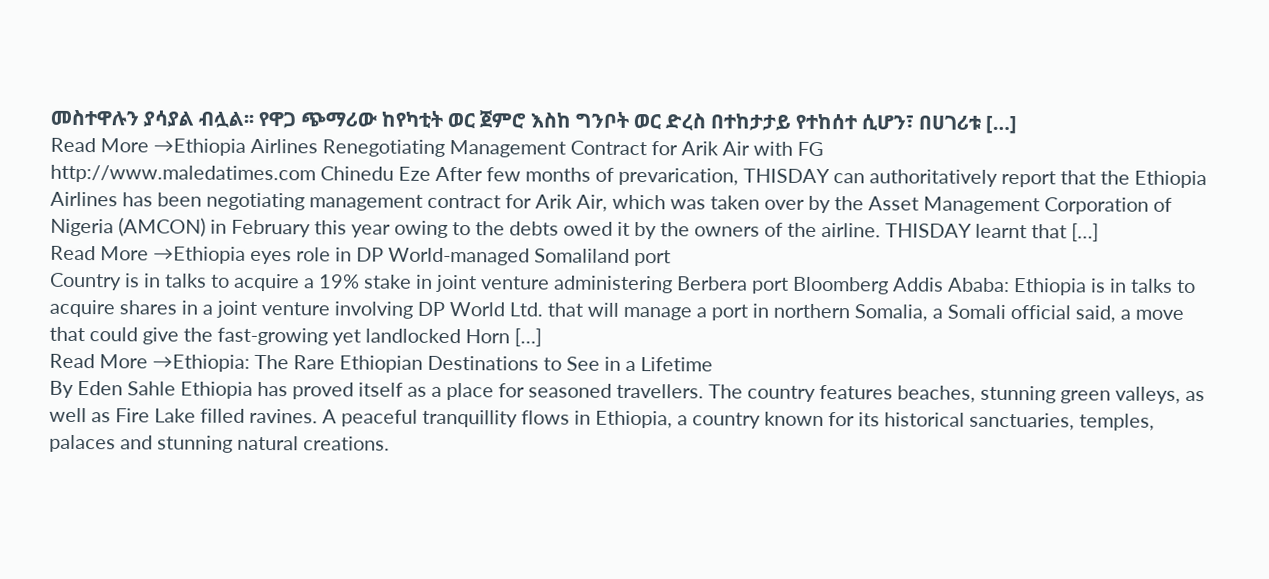መስተዋሉን ያሳያል ብሏል፡፡ የዋጋ ጭማሪው ከየካቲት ወር ጀምሮ እስከ ግንቦት ወር ድረስ በተከታታይ የተከሰተ ሲሆን፣ በሀገሪቱ […]
Read More →Ethiopia Airlines Renegotiating Management Contract for Arik Air with FG
http://www.maledatimes.com Chinedu Eze After few months of prevarication, THISDAY can authoritatively report that the Ethiopia Airlines has been negotiating management contract for Arik Air, which was taken over by the Asset Management Corporation of Nigeria (AMCON) in February this year owing to the debts owed it by the owners of the airline. THISDAY learnt that […]
Read More →Ethiopia eyes role in DP World-managed Somaliland port
Country is in talks to acquire a 19% stake in joint venture administering Berbera port Bloomberg Addis Ababa: Ethiopia is in talks to acquire shares in a joint venture involving DP World Ltd. that will manage a port in northern Somalia, a Somali official said, a move that could give the fast-growing yet landlocked Horn […]
Read More →Ethiopia: The Rare Ethiopian Destinations to See in a Lifetime
By Eden Sahle Ethiopia has proved itself as a place for seasoned travellers. The country features beaches, stunning green valleys, as well as Fire Lake filled ravines. A peaceful tranquillity flows in Ethiopia, a country known for its historical sanctuaries, temples, palaces and stunning natural creations.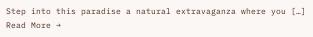Step into this paradise a natural extravaganza where you […]
Read More →